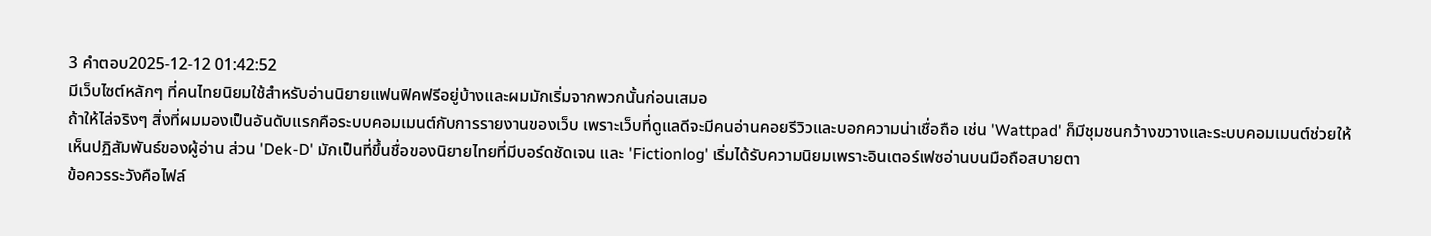3 คำตอบ2025-12-12 01:42:52
มีเว็บไซต์หลักๆ ที่คนไทยนิยมใช้สำหรับอ่านนิยายแฟนฟิคฟรีอยู่บ้างและผมมักเริ่มจากพวกนั้นก่อนเสมอ
ถ้าให้ไล่จริงๆ สิ่งที่ผมมองเป็นอันดับแรกคือระบบคอมเมนต์กับการรายงานของเว็บ เพราะเว็บที่ดูแลดีจะมีคนอ่านคอยรีวิวและบอกความน่าเชื่อถือ เช่น 'Wattpad' ก็มีชุมชนกว้างขวางและระบบคอมเมนต์ช่วยให้เห็นปฏิสัมพันธ์ของผู้อ่าน ส่วน 'Dek-D' มักเป็นที่ขึ้นชื่อของนิยายไทยที่มีบอร์ดชัดเจน และ 'Fictionlog' เริ่มได้รับความนิยมเพราะอินเตอร์เฟซอ่านบนมือถือสบายตา
ข้อควรระวังคือไฟล์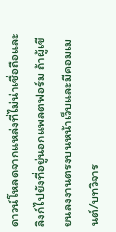ดาวน์โหลดจากแหล่งที่ไม่น่าเชื่อถือและลิงก์ไปยังที่อยู่นอกแพลตฟอร์ม ถ้าผู้เขียนลงงานตรงบนหน้าเว็บและมีคอมเมนต์/บทวิจาร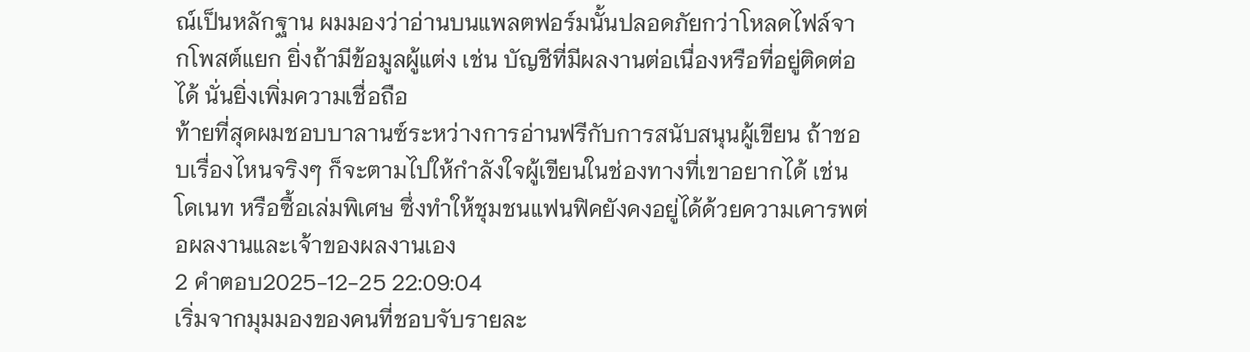ณ์เป็นหลักฐาน ผมมองว่าอ่านบนแพลตฟอร์มนั้นปลอดภัยกว่าโหลดไฟล์จากโพสต์แยก ยิ่งถ้ามีข้อมูลผู้แต่ง เช่น บัญชีที่มีผลงานต่อเนื่องหรือที่อยู่ติดต่อได้ นั่นยิ่งเพิ่มความเชื่อถือ
ท้ายที่สุดผมชอบบาลานซ์ระหว่างการอ่านฟรีกับการสนับสนุนผู้เขียน ถ้าชอบเรื่องไหนจริงๆ ก็จะตามไปให้กำลังใจผู้เขียนในช่องทางที่เขาอยากได้ เช่น โดเนท หรือซื้อเล่มพิเศษ ซึ่งทำให้ชุมชนแฟนฟิคยังคงอยู่ได้ด้วยความเคารพต่อผลงานและเจ้าของผลงานเอง
2 คำตอบ2025-12-25 22:09:04
เริ่มจากมุมมองของคนที่ชอบจับรายละ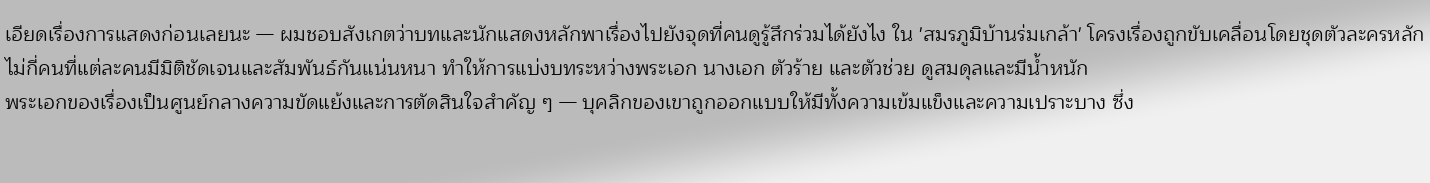เอียดเรื่องการแสดงก่อนเลยนะ — ผมชอบสังเกตว่าบทและนักแสดงหลักพาเรื่องไปยังจุดที่คนดูรู้สึกร่วมได้ยังไง ใน 'สมรภูมิบ้านร่มเกล้า' โครงเรื่องถูกขับเคลื่อนโดยชุดตัวละครหลักไม่กี่คนที่แต่ละคนมีมิติชัดเจนและสัมพันธ์กันแน่นหนา ทำให้การแบ่งบทระหว่างพระเอก นางเอก ตัวร้าย และตัวช่วย ดูสมดุลและมีน้ำหนัก
พระเอกของเรื่องเป็นศูนย์กลางความขัดแย้งและการตัดสินใจสำคัญ ๆ — บุคลิกของเขาถูกออกแบบให้มีทั้งความเข้มแข็งและความเปราะบาง ซึ่ง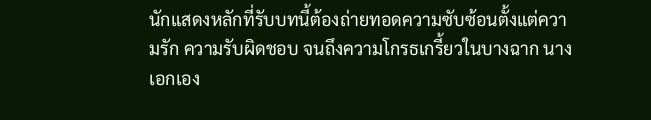นักแสดงหลักที่รับบทนี้ต้องถ่ายทอดความซับซ้อนตั้งแต่ความรัก ความรับผิดชอบ จนถึงความโกรธเกรี้ยวในบางฉาก นางเอกเอง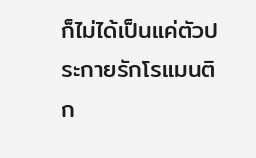ก็ไม่ได้เป็นแค่ตัวประกายรักโรแมนติก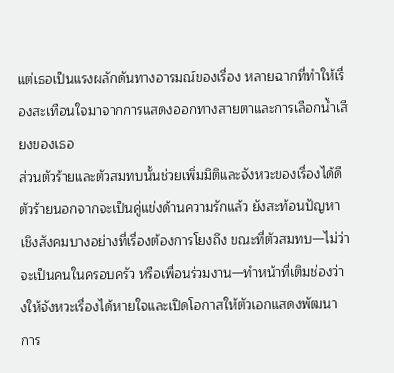แต่เธอเป็นแรงผลักดันทางอารมณ์ของเรื่อง หลายฉากที่ทำให้เรื่องสะเทือนใจมาจากการแสดงออกทางสายตาและการเลือกน้ำเสียงของเธอ
ส่วนตัวร้ายและตัวสมทบนั้นช่วยเพิ่มมิติและจังหวะของเรื่องได้ดี ตัวร้ายนอกจากจะเป็นคู่แข่งด้านความรักแล้ว ยังสะท้อนปัญหาเชิงสังคมบางอย่างที่เรื่องต้องการโยงถึง ขณะที่ตัวสมทบ—ไม่ว่าจะเป็นคนในครอบครัว หรือเพื่อนร่วมงาน—ทำหน้าที่เติมช่องว่างให้จังหวะเรื่องได้หายใจและเปิดโอกาสให้ตัวเอกแสดงพัฒนาการ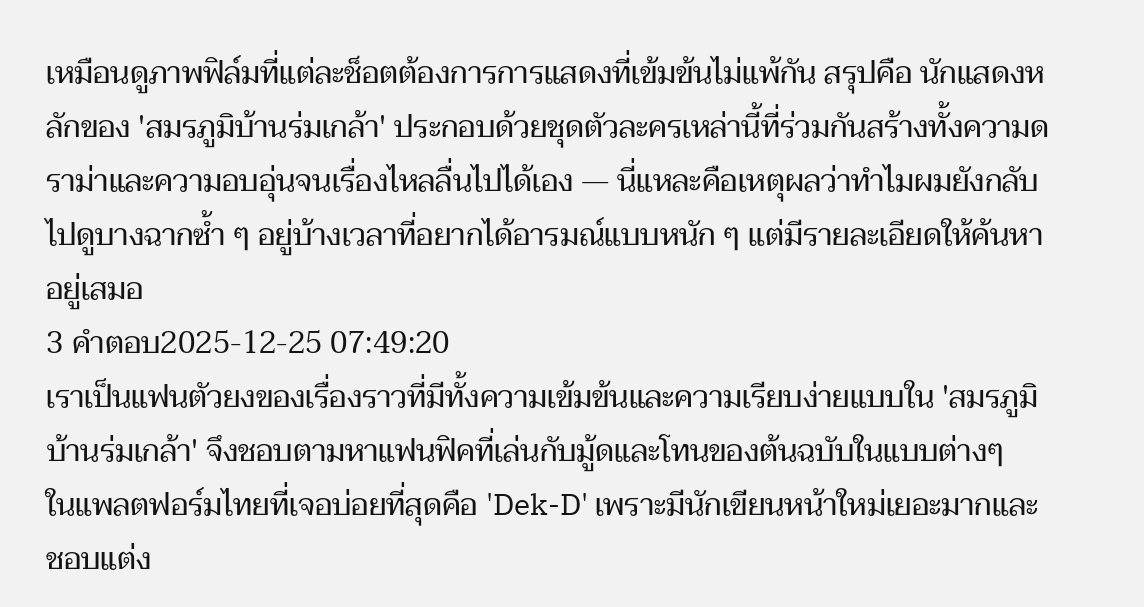เหมือนดูภาพฟิล์มที่แต่ละช็อตต้องการการแสดงที่เข้มข้นไม่แพ้กัน สรุปคือ นักแสดงหลักของ 'สมรภูมิบ้านร่มเกล้า' ประกอบด้วยชุดตัวละครเหล่านี้ที่ร่วมกันสร้างทั้งความดราม่าและความอบอุ่นจนเรื่องไหลลื่นไปได้เอง — นี่แหละคือเหตุผลว่าทำไมผมยังกลับไปดูบางฉากซ้ำ ๆ อยู่บ้างเวลาที่อยากได้อารมณ์แบบหนัก ๆ แต่มีรายละเอียดให้ค้นหาอยู่เสมอ
3 คำตอบ2025-12-25 07:49:20
เราเป็นแฟนตัวยงของเรื่องราวที่มีทั้งความเข้มข้นและความเรียบง่ายแบบใน 'สมรภูมิบ้านร่มเกล้า' จึงชอบตามหาแฟนฟิคที่เล่นกับมู้ดและโทนของต้นฉบับในแบบต่างๆ
ในแพลตฟอร์มไทยที่เจอบ่อยที่สุดคือ 'Dek-D' เพราะมีนักเขียนหน้าใหม่เยอะมากและชอบแต่ง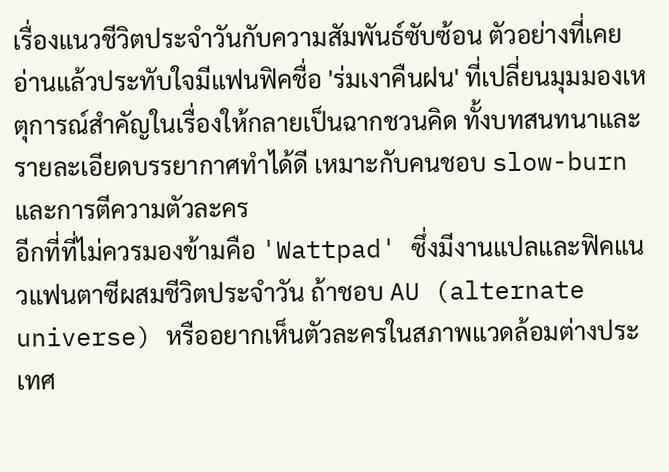เรื่องแนวชีวิตประจำวันกับความสัมพันธ์ซับซ้อน ตัวอย่างที่เคยอ่านแล้วประทับใจมีแฟนฟิคชื่อ 'ร่มเงาคืนฝน' ที่เปลี่ยนมุมมองเหตุการณ์สำคัญในเรื่องให้กลายเป็นฉากชวนคิด ทั้งบทสนทนาและรายละเอียดบรรยากาศทำได้ดี เหมาะกับคนชอบ slow-burn และการตีความตัวละคร
อีกที่ที่ไม่ควรมองข้ามคือ 'Wattpad' ซึ่งมีงานแปลและฟิคแนวแฟนตาซีผสมชีวิตประจำวัน ถ้าชอบ AU (alternate universe) หรืออยากเห็นตัวละครในสภาพแวดล้อมต่างประเทศ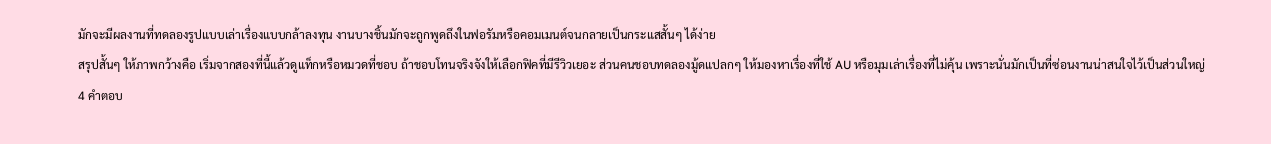มักจะมีผลงานที่ทดลองรูปแบบเล่าเรื่องแบบกล้าลงทุน งานบางชิ้นมักจะถูกพูดถึงในฟอรัมหรือคอมเมนต์จนกลายเป็นกระแสสั้นๆ ได้ง่าย
สรุปสั้นๆ ให้ภาพกว้างคือ เริ่มจากสองที่นี้แล้วดูแท็กหรือหมวดที่ชอบ ถ้าชอบโทนจริงจังให้เลือกฟิคที่มีรีวิวเยอะ ส่วนคนชอบทดลองมู้ดแปลกๆ ให้มองหาเรื่องที่ใช้ AU หรือมุมเล่าเรื่องที่ไม่คุ้น เพราะนั่นมักเป็นที่ซ่อนงานน่าสนใจไว้เป็นส่วนใหญ่
4 คำตอบ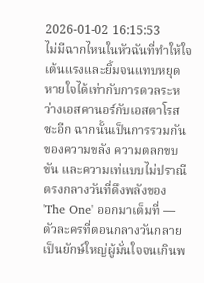2026-01-02 16:15:53
ไม่มีฉากไหนในหัวฉันที่ทำให้ใจเต้นแรงและยิ้มจนแทบหยุดหายใจได้เท่ากับการดวลระหว่างเอสคานอร์กับเอสตาโรสซะอีก ฉากนั้นเป็นการรวมกันของความขลัง ความตลกขบขัน และความเท่แบบไม่ปราณีตรงกลางวันที่ดึงพลังของ 'The One' ออกมาเต็มที่ — ตัวละครที่ตอนกลางวันกลายเป็นยักษ์ใหญ่ผู้มั่นใจจนเกินพ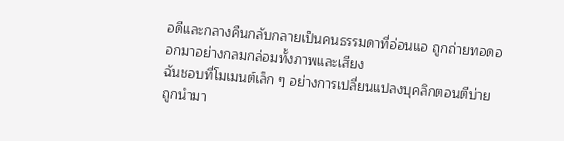อดีและกลางคืนกลับกลายเป็นคนธรรมดาที่อ่อนแอ ถูกถ่ายทอดออกมาอย่างกลมกล่อมทั้งภาพและเสียง
ฉันชอบที่โมเมนต์เล็ก ๆ อย่างการเปลี่ยนแปลงบุคลิกตอนตีบ่าย ถูกนำมา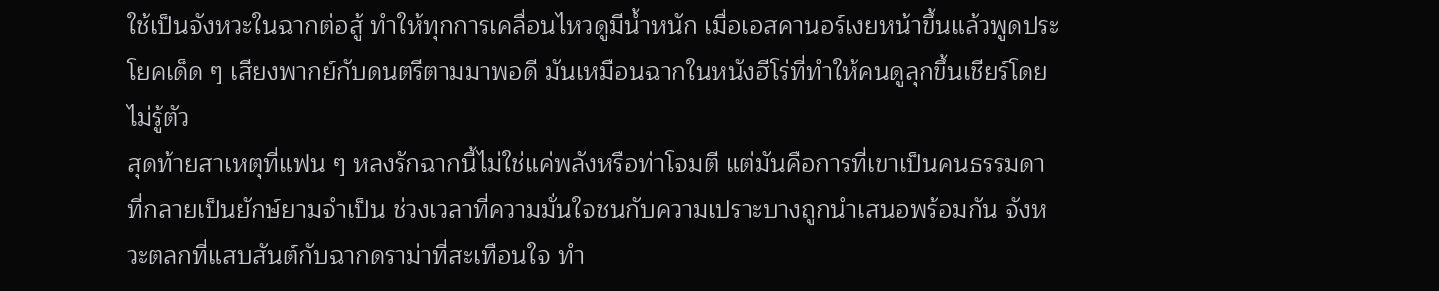ใช้เป็นจังหวะในฉากต่อสู้ ทำให้ทุกการเคลื่อนไหวดูมีน้ำหนัก เมื่อเอสคานอร์เงยหน้าขึ้นแล้วพูดประโยคเด็ด ๆ เสียงพากย์กับดนตรีตามมาพอดี มันเหมือนฉากในหนังฮีโร่ที่ทำให้คนดูลุกขึ้นเชียร์โดยไม่รู้ตัว
สุดท้ายสาเหตุที่แฟน ๆ หลงรักฉากนี้ไม่ใช่แค่พลังหรือท่าโจมตี แต่มันคือการที่เขาเป็นคนธรรมดาที่กลายเป็นยักษ์ยามจำเป็น ช่วงเวลาที่ความมั่นใจชนกับความเปราะบางถูกนำเสนอพร้อมกัน จังหวะตลกที่แสบสันต์กับฉากดราม่าที่สะเทือนใจ ทำ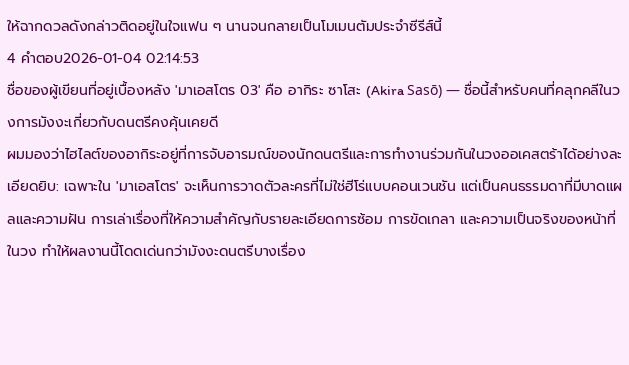ให้ฉากดวลดังกล่าวติดอยู่ในใจแฟน ๆ นานจนกลายเป็นโมเมนตัมประจำซีรีส์นี้
4 คำตอบ2026-01-04 02:14:53
ชื่อของผู้เขียนที่อยู่เบื้องหลัง 'มาเอสโตร 03' คือ อากิระ ซาโสะ (Akira Sasō) — ชื่อนี้สำหรับคนที่คลุกคลีในวงการมังงะเกี่ยวกับดนตรีคงคุ้นเคยดี
ผมมองว่าไฮไลต์ของอากิระอยู่ที่การจับอารมณ์ของนักดนตรีและการทำงานร่วมกันในวงออเคสตร้าได้อย่างละเอียดยิบ: เฉพาะใน 'มาเอสโตร' จะเห็นการวาดตัวละครที่ไม่ใช่ฮีโร่แบบคอนเวนชัน แต่เป็นคนธรรมดาที่มีบาดแผลและความฝัน การเล่าเรื่องที่ให้ความสำคัญกับรายละเอียดการซ้อม การขัดเกลา และความเป็นจริงของหน้าที่ในวง ทำให้ผลงานนี้โดดเด่นกว่ามังงะดนตรีบางเรื่อง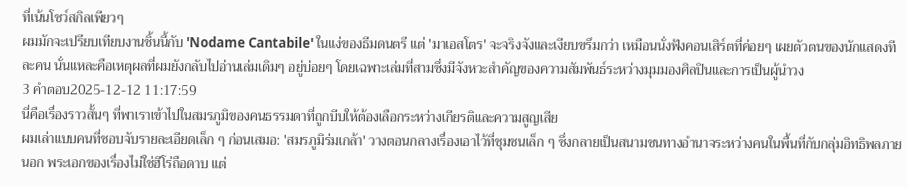ที่เน้นโชว์สกิลเพียวๆ
ผมมักจะเปรียบเทียบงานชิ้นนี้กับ 'Nodame Cantabile' ในแง่ของธีมดนตรี แต่ 'มาเอสโตร' จะจริงจังและเงียบขรึมกว่า เหมือนนั่งฟังคอนเสิร์ตที่ค่อยๆ เผยตัวตนของนักแสดงทีละคน นั่นแหละคือเหตุผลที่ผมยังกลับไปอ่านเล่มเดิมๆ อยู่บ่อยๆ โดยเฉพาะเล่มที่สามซึ่งมีจังหวะสำคัญของความสัมพันธ์ระหว่างมุมมองศิลปินและการเป็นผู้นำวง
3 คำตอบ2025-12-12 11:17:59
นี่คือเรื่องราวสั้นๆ ที่พาเราเข้าไปในสมรภูมิของคนธรรมดาที่ถูกบีบให้ต้องเลือกระหว่างเกียรติและความสูญเสีย
ผมเล่าแบบคนที่ชอบจับรายละเอียดเล็ก ๆ ก่อนเสมอ: 'สมรภูมิร่มเกล้า' วางตอนกลางเรื่องเอาไว้ที่ชุมชนเล็ก ๆ ซึ่งกลายเป็นสนามชนทางอำนาจระหว่างคนในพื้นที่กับกลุ่มอิทธิพลภายนอก พระเอกของเรื่องไม่ใช่ฮีโร่ถือดาบ แต่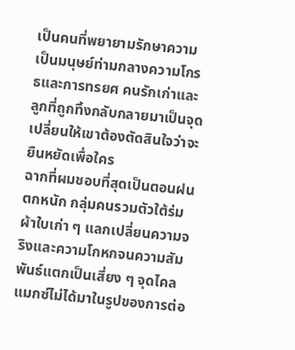เป็นคนที่พยายามรักษาความเป็นมนุษย์ท่ามกลางความโกรธและการทรยศ คนรักเก่าและลูกที่ถูกทิ้งกลับกลายมาเป็นจุดเปลี่ยนให้เขาต้องตัดสินใจว่าจะยืนหยัดเพื่อใคร
ฉากที่ผมชอบที่สุดเป็นตอนฝนตกหนัก กลุ่มคนรวมตัวใต้ร่มผ้าใบเก่า ๆ แลกเปลี่ยนความจริงและความโกหกจนความสัมพันธ์แตกเป็นเสี่ยง ๆ จุดไคลแมกซ์ไม่ได้มาในรูปของการต่อ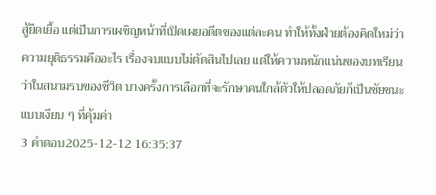สู้ยืดเยื้อ แต่เป็นการเผชิญหน้าที่เปิดเผยอดีตของแต่ละคน ทำให้ทั้งฝ่ายต้องคิดใหม่ว่าความยุติธรรมคืออะไร เรื่องจบแบบไม่ตัดสินไปเลย แต่ให้ความหนักแน่นของบทเรียนว่าในสนามรบของชีวิต บางครั้งการเลือกที่จะรักษาคนใกล้ตัวให้ปลอดภัยก็เป็นชัยชนะแบบเงียบ ๆ ที่คุ้มค่า
3 คำตอบ2025-12-12 16:35:37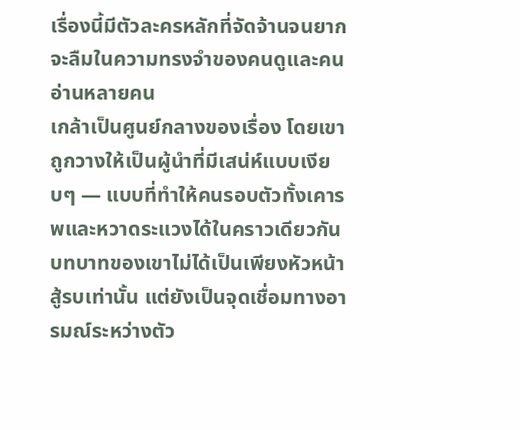เรื่องนี้มีตัวละครหลักที่จัดจ้านจนยากจะลืมในความทรงจำของคนดูและคนอ่านหลายคน
เกล้าเป็นศูนย์กลางของเรื่อง โดยเขาถูกวางให้เป็นผู้นำที่มีเสน่ห์แบบเงียบๆ — แบบที่ทำให้คนรอบตัวทั้งเคารพและหวาดระแวงได้ในคราวเดียวกัน บทบาทของเขาไม่ได้เป็นเพียงหัวหน้าสู้รบเท่านั้น แต่ยังเป็นจุดเชื่อมทางอารมณ์ระหว่างตัว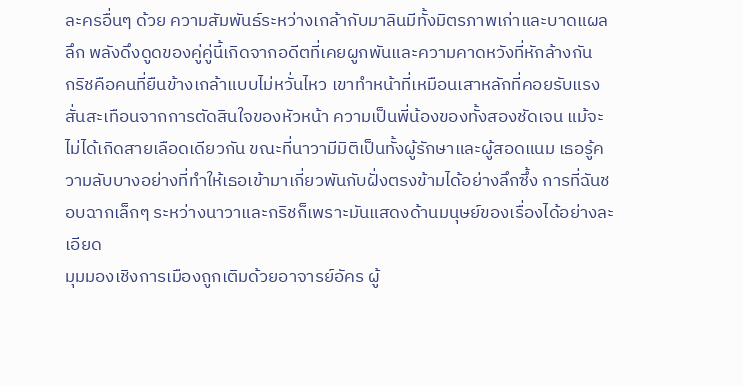ละครอื่นๆ ด้วย ความสัมพันธ์ระหว่างเกล้ากับมาลินมีทั้งมิตรภาพเก่าและบาดแผลลึก พลังดึงดูดของคู่คู่นี้เกิดจากอดีตที่เคยผูกพันและความคาดหวังที่หักล้างกัน
กริชคือคนที่ยืนข้างเกล้าแบบไม่หวั่นไหว เขาทำหน้าที่เหมือนเสาหลักที่คอยรับแรงสั่นสะเทือนจากการตัดสินใจของหัวหน้า ความเป็นพี่น้องของทั้งสองชัดเจน แม้จะไม่ได้เกิดสายเลือดเดียวกัน ขณะที่นาวามีมิติเป็นทั้งผู้รักษาและผู้สอดแนม เธอรู้ความลับบางอย่างที่ทำให้เธอเข้ามาเกี่ยวพันกับฝั่งตรงข้ามได้อย่างลึกซึ้ง การที่ฉันชอบฉากเล็กๆ ระหว่างนาวาและกริชก็เพราะมันแสดงด้านมนุษย์ของเรื่องได้อย่างละเอียด
มุมมองเชิงการเมืองถูกเติมด้วยอาจารย์อัคร ผู้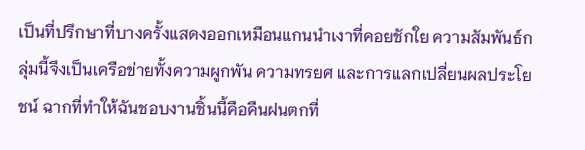เป็นที่ปรึกษาที่บางครั้งแสดงออกเหมือนแกนนำเงาที่คอยชักใย ความสัมพันธ์กลุ่มนี้จึงเป็นเครือข่ายทั้งความผูกพัน ความทรยศ และการแลกเปลี่ยนผลประโยชน์ ฉากที่ทำให้ฉันชอบงานชิ้นนี้คือคืนฝนตกที่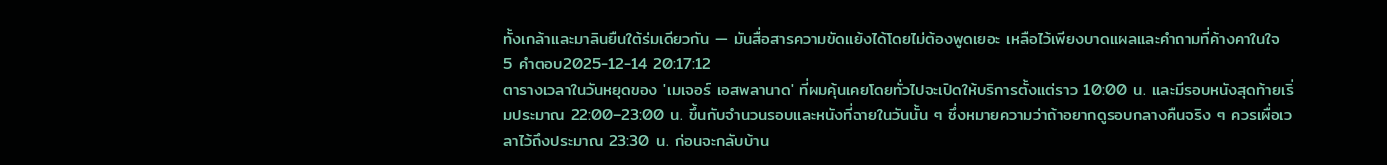ทั้งเกล้าและมาลินยืนใต้ร่มเดียวกัน — มันสื่อสารความขัดแย้งได้โดยไม่ต้องพูดเยอะ เหลือไว้เพียงบาดแผลและคำถามที่ค้างคาในใจ
5 คำตอบ2025-12-14 20:17:12
ตารางเวลาในวันหยุดของ 'เมเจอร์ เอสพลานาด' ที่ผมคุ้นเคยโดยทั่วไปจะเปิดให้บริการตั้งแต่ราว 10:00 น. และมีรอบหนังสุดท้ายเริ่มประมาณ 22:00–23:00 น. ขึ้นกับจำนวนรอบและหนังที่ฉายในวันนั้น ๆ ซึ่งหมายความว่าถ้าอยากดูรอบกลางคืนจริง ๆ ควรเผื่อเวลาไว้ถึงประมาณ 23:30 น. ก่อนจะกลับบ้าน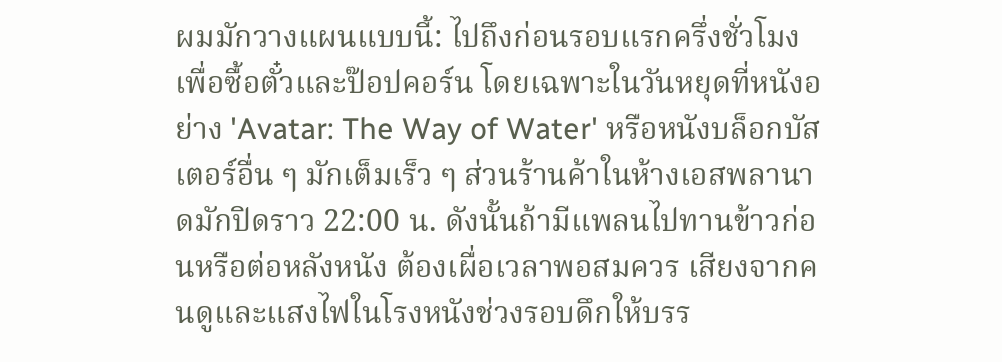ผมมักวางแผนแบบนี้: ไปถึงก่อนรอบแรกครึ่งชั่วโมงเพื่อซื้อตั๋วและป๊อปคอร์น โดยเฉพาะในวันหยุดที่หนังอย่าง 'Avatar: The Way of Water' หรือหนังบล็อกบัสเตอร์อื่น ๆ มักเต็มเร็ว ๆ ส่วนร้านค้าในห้างเอสพลานาดมักปิดราว 22:00 น. ดังนั้นถ้ามีแพลนไปทานข้าวก่อนหรือต่อหลังหนัง ต้องเผื่อเวลาพอสมควร เสียงจากคนดูและแสงไฟในโรงหนังช่วงรอบดึกให้บรร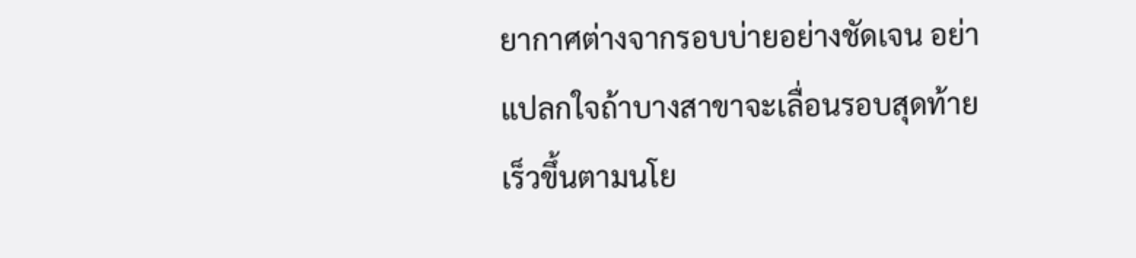ยากาศต่างจากรอบบ่ายอย่างชัดเจน อย่าแปลกใจถ้าบางสาขาจะเลื่อนรอบสุดท้ายเร็วขึ้นตามนโย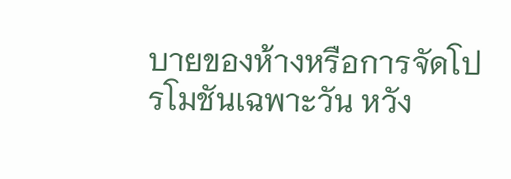บายของห้างหรือการจัดโปรโมชันเฉพาะวัน หวัง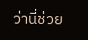ว่านี่ช่วย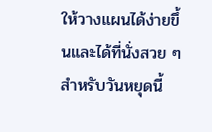ให้วางแผนได้ง่ายขึ้นและได้ที่นั่งสวย ๆ สำหรับวันหยุดนี้